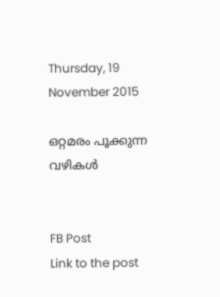Thursday, 19 November 2015

ഒറ്റമരം പൂക്കുന്ന വഴികള്‍


FB Post
Link to the post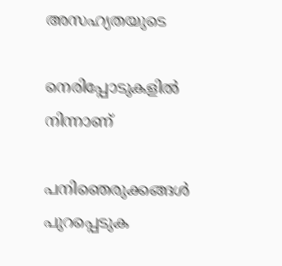അസഹ്യതയുടെ

നെരിപ്പോടുകളില്‍ നിന്നാണ്

പനിഞെരുക്കങ്ങള്‍ പുറപ്പെടുക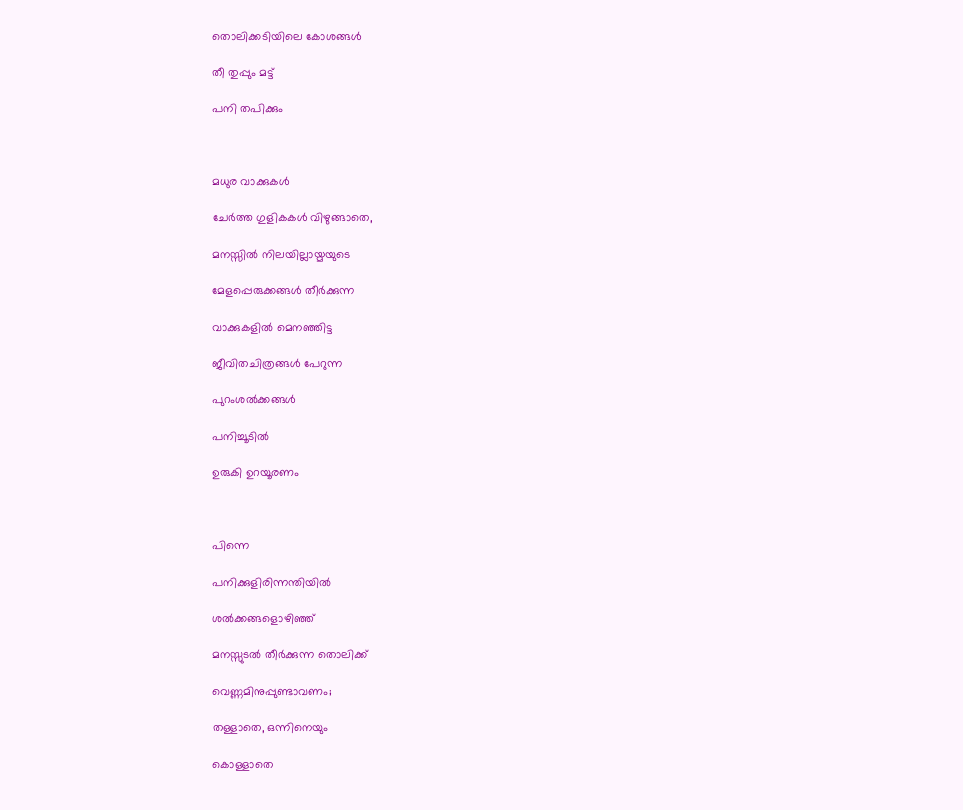തൊലിക്കടിയിലെ കോശങ്ങള്‍

തീ തുപ്പും മട്ട്

പനി തപിക്കും



മധുര വാക്കുകള്‍

ചേര്‍ത്ത ഗുളികകള്‍ വിഴുങ്ങാതെ,

മനസ്സില്‍ നിലയില്ലായ്മയുടെ

മേളപ്പെരുക്കങ്ങള്‍ തീര്‍ക്കുന്ന

വാക്കുകളില്‍ മെനഞ്ഞിട്ട

ജീവിതചിത്രങ്ങള്‍ പേറുന്ന

പുറംശല്‍ക്കങ്ങള്‍

പനിച്ചൂടില്‍

ഉരുകി ഉറയൂരണം



പിന്നെ

പനിക്കുളിരിന്നന്തിയില്‍

ശല്‍ക്കങ്ങളൊഴിഞ്ഞ്

മനസ്സുടല്‍ തീര്‍ക്കുന്ന തൊലിക്ക്

വെണ്ണമിനുപ്പുണ്ടാവണം;

തള്ളാതെ, ഒന്നിനെയും

കൊള്ളാതെ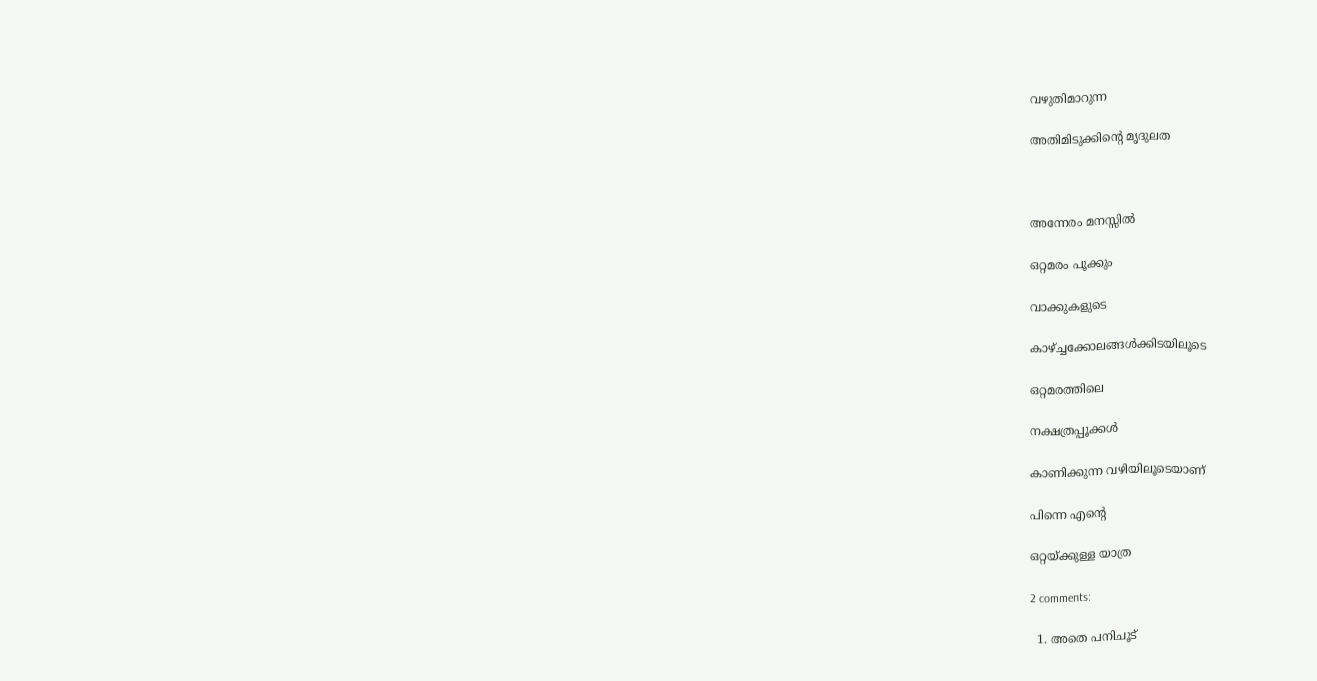വഴുതിമാറുന്ന

അതിമിടുക്കിന്റെ മൃദുലത



അന്നേരം മനസ്സില്‍

ഒറ്റമരം പൂക്കും

വാക്കുകളുടെ

കാഴ്ച്ചക്കോലങ്ങള്‍ക്കിടയിലൂടെ

ഒറ്റമരത്തിലെ

നക്ഷത്രപ്പൂക്കള്‍

കാണിക്കുന്ന വഴിയിലൂടെയാണ്

പിന്നെ എന്റെ

ഒറ്റയ്ക്കുള്ള യാത്ര

2 comments:

  1. അതെ പനിചൂട്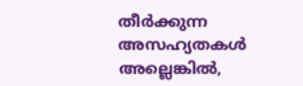തീര്‍ക്കുന്ന അസഹ്യതകള്‍ അല്ലെങ്കില്‍,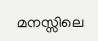മനസ്സിലെ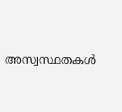അസ്വസ്ഥതകള്‍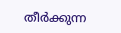തീര്‍ക്കുന്ന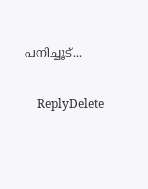പനിച്ചൂട്...

    ReplyDelete